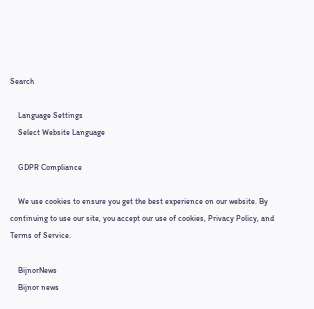Search

    Language Settings
    Select Website Language

    GDPR Compliance

    We use cookies to ensure you get the best experience on our website. By continuing to use our site, you accept our use of cookies, Privacy Policy, and Terms of Service.

    BijnorNews
    Bijnor news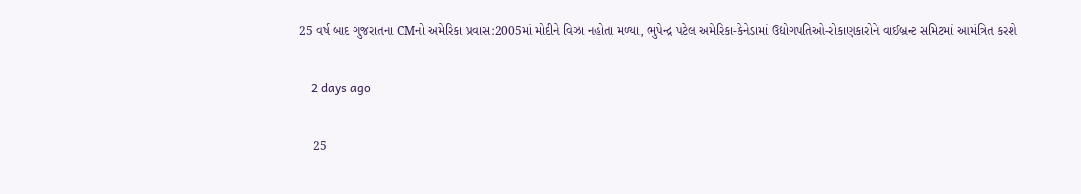25 વર્ષ બાદ ગુજરાતના CMનો અમેરિકા પ્રવાસ:2005માં મોદીને વિઝા નહોતા મળ્યા, ભુપેન્દ્ર પટેલ અમેરિકા-કેનેડામાં ઉદ્યોગપતિઓ-રોકાણકારોને વાઈબ્રન્ટ સમિટમાં આમંત્રિત કરશે

    2 days ago

    25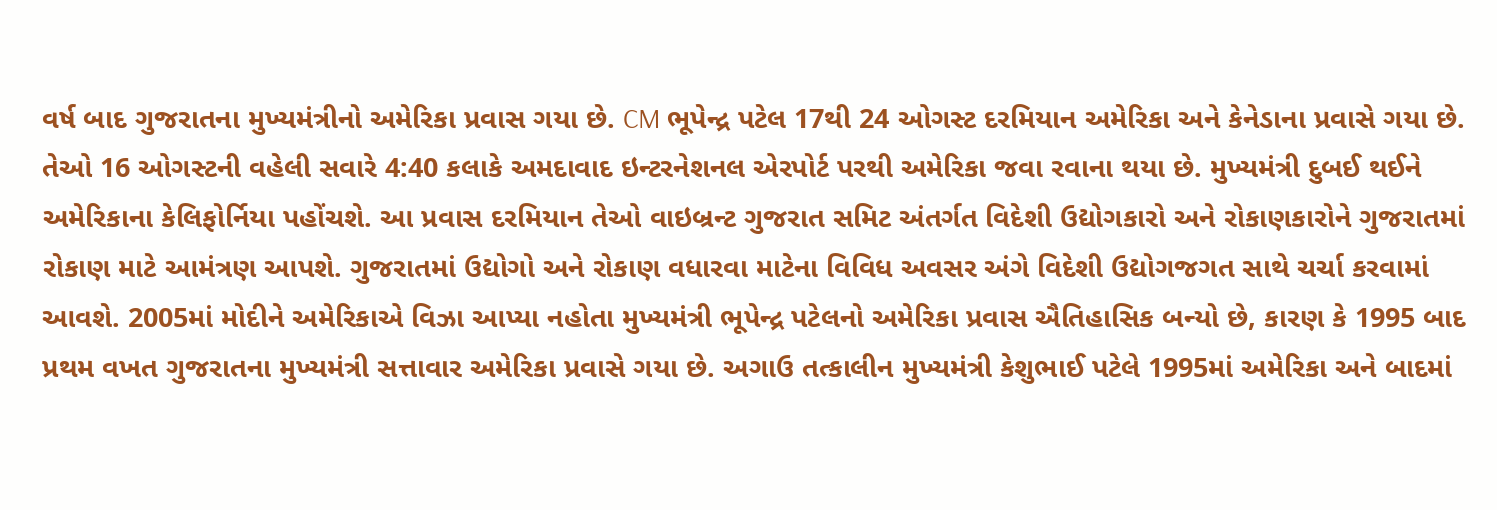વર્ષ બાદ ગુજરાતના મુખ્યમંત્રીનો અમેરિકા પ્રવાસ ગયા છે. CM ભૂપેન્દ્ર પટેલ 17થી 24 ઓગસ્ટ દરમિયાન અમેરિકા અને કેનેડાના પ્રવાસે ગયા છે. તેઓ 16 ઓગસ્ટની વહેલી સવારે 4:40 કલાકે અમદાવાદ ઇન્ટરનેશનલ એરપોર્ટ પરથી અમેરિકા જવા રવાના થયા છે. મુખ્યમંત્રી દુબઈ થઈને અમેરિકાના કેલિફોર્નિયા પહોંચશે. આ પ્રવાસ દરમિયાન તેઓ વાઇબ્રન્ટ ગુજરાત સમિટ અંતર્ગત વિદેશી ઉદ્યોગકારો અને રોકાણકારોને ગુજરાતમાં રોકાણ માટે આમંત્રણ આપશે. ગુજરાતમાં ઉદ્યોગો અને રોકાણ વધારવા માટેના વિવિધ અવસર અંગે વિદેશી ઉદ્યોગજગત સાથે ચર્ચા કરવામાં આવશે. 2005માં મોદીને અમેરિકાએ વિઝા આપ્યા નહોતા મુખ્યમંત્રી ભૂપેન્દ્ર પટેલનો અમેરિકા પ્રવાસ ઐતિહાસિક બન્યો છે, કારણ કે 1995 બાદ પ્રથમ વખત ગુજરાતના મુખ્યમંત્રી સત્તાવાર અમેરિકા પ્રવાસે ગયા છે. અગાઉ તત્કાલીન મુખ્યમંત્રી કેશુભાઈ પટેલે 1995માં અમેરિકા અને બાદમાં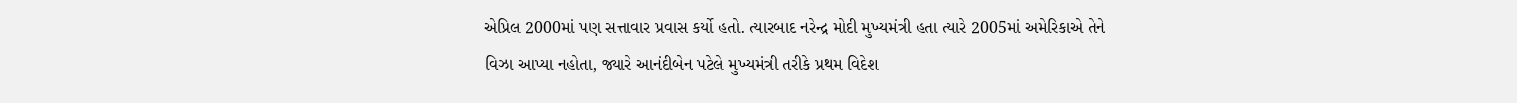એપ્રિલ 2000માં પણ સત્તાવાર પ્રવાસ કર્યો હતો. ત્યારબાદ નરેન્દ્ર મોદી મુખ્યમંત્રી હતા ત્યારે 2005માં અમેરિકાએ તેને વિઝા આપ્યા નહોતા, જ્યારે આનંદીબેન પટેલે મુખ્યમંત્રી તરીકે પ્રથમ વિદેશ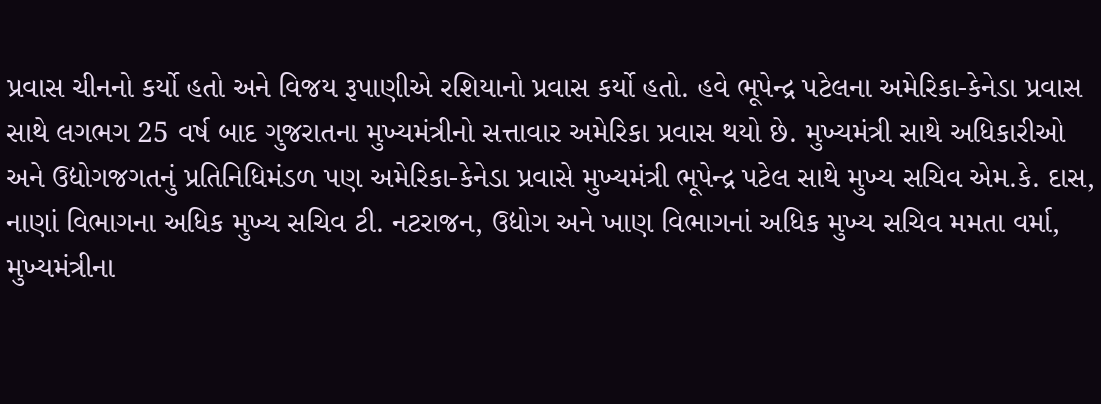પ્રવાસ ચીનનો કર્યો હતો અને વિજય રૂપાણીએ રશિયાનો પ્રવાસ કર્યો હતો. હવે ભૂપેન્દ્ર પટેલના અમેરિકા-કેનેડા પ્રવાસ સાથે લગભગ 25 વર્ષ બાદ ગુજરાતના મુખ્યમંત્રીનો સત્તાવાર અમેરિકા પ્રવાસ થયો છે. મુખ્યમંત્રી સાથે અધિકારીઓ અને ઉદ્યોગજગતનું પ્રતિનિધિમંડળ પણ અમેરિકા-કેનેડા પ્રવાસે મુખ્યમંત્રી ભૂપેન્દ્ર પટેલ સાથે મુખ્ય સચિવ એમ.કે. દાસ, નાણાં વિભાગના અધિક મુખ્ય સચિવ ટી. નટરાજન, ઉદ્યોગ અને ખાણ વિભાગનાં અધિક મુખ્ય સચિવ મમતા વર્મા, મુખ્યમંત્રીના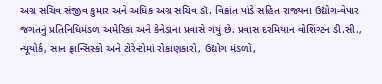અગ્ર સચિવ સંજીવ કુમાર અને અધિક અગ્ર સચિવ ડૉ. વિક્રાંત પાંડે સહિત રાજ્યના ઉદ્યોગ-વેપાર જગતનું પ્રતિનિધિમંડળ અમેરિકા અને કેનેડાના પ્રવાસે ગયું છે. પ્રવાસ દરમિયાન વોશિંગ્ટન ડી.સી., ન્યૂયોર્ક, સાન ફ્રાન્સિસ્કો અને ટોરેન્ટોમાં રોકાણકારો, ઉદ્યોગ મંડળો,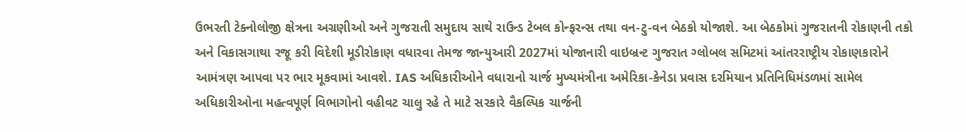ઉભરતી ટેક્નોલોજી ક્ષેત્રના અગ્રણીઓ અને ગુજરાતી સમુદાય સાથે રાઉન્ડ ટેબલ કોન્ફરન્સ તથા વન-ટુ-વન બેઠકો યોજાશે. આ બેઠકોમાં ગુજરાતની રોકાણની તકો અને વિકાસગાથા રજૂ કરી વિદેશી મૂડીરોકાણ વધારવા તેમજ જાન્યુઆરી 2027માં યોજાનારી વાઇબ્રન્ટ ગુજરાત ગ્લોબલ સમિટમાં આંતરરાષ્ટ્રીય રોકાણકારોને આમંત્રણ આપવા પર ભાર મૂકવામાં આવશે. IAS અધિકારીઓને વધારાનો ચાર્જ મુખ્યમંત્રીના અમેરિકા-કેનેડા પ્રવાસ દરમિયાન પ્રતિનિધિમંડળમાં સામેલ અધિકારીઓના મહત્વપૂર્ણ વિભાગોનો વહીવટ ચાલુ રહે તે માટે સરકારે વૈકલ્પિક ચાર્જની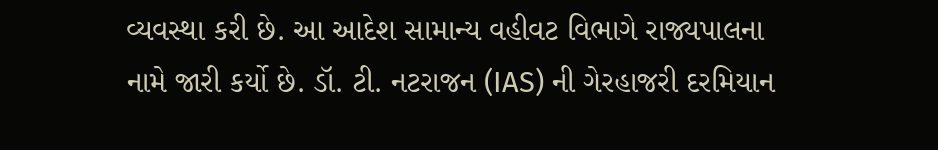વ્યવસ્થા કરી છે. આ આદેશ સામાન્ય વહીવટ વિભાગે રાજ્યપાલના નામે જારી કર્યો છે. ડૉ. ટી. નટરાજન (IAS) ની ગેરહાજરી દરમિયાન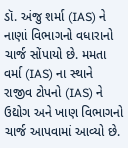ડૉ. અંજુ શર્મા (IAS) ને નાણાં વિભાગનો વધારાનો ચાર્જ સોંપાયો છે. મમતા વર્મા (IAS) ના સ્થાને રાજીવ ટોપનો (IAS) ને ઉદ્યોગ અને ખાણ વિભાગનો ચાર્જ આપવામાં આવ્યો છે.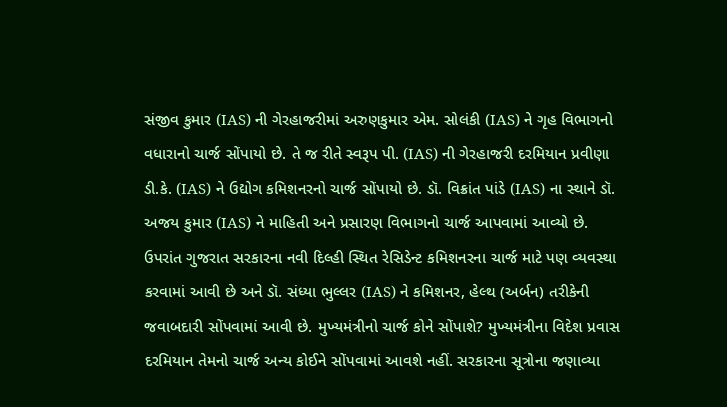સંજીવ કુમાર (IAS) ની ગેરહાજરીમાં અરુણકુમાર એમ. સોલંકી (IAS) ને ગૃહ વિભાગનો વધારાનો ચાર્જ સોંપાયો છે. તે જ રીતે સ્વરૂપ પી. (IAS) ની ગેરહાજરી દરમિયાન પ્રવીણા ડી.કે. (IAS) ને ઉદ્યોગ કમિશનરનો ચાર્જ સોંપાયો છે. ડૉ. વિક્રાંત પાંડે (IAS) ના સ્થાને ડૉ. અજય કુમાર (IAS) ને માહિતી અને પ્રસારણ વિભાગનો ચાર્જ આપવામાં આવ્યો છે. ઉપરાંત ગુજરાત સરકારના નવી દિલ્હી સ્થિત રેસિડેન્ટ કમિશનરના ચાર્જ માટે પણ વ્યવસ્થા કરવામાં આવી છે અને ડૉ. સંધ્યા ભુલ્લર (IAS) ને કમિશનર, હેલ્થ (અર્બન) તરીકેની જવાબદારી સોંપવામાં આવી છે. મુખ્યમંત્રીનો ચાર્જ કોને સોંપાશે? મુખ્યમંત્રીના વિદેશ પ્રવાસ દરમિયાન તેમનો ચાર્જ અન્ય કોઈને સોંપવામાં આવશે નહીં. સરકારના સૂત્રોના જણાવ્યા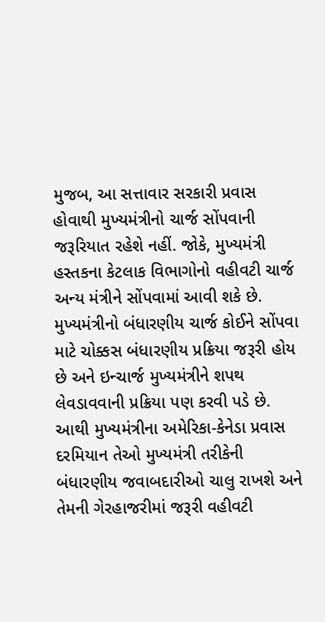મુજબ, આ સત્તાવાર સરકારી પ્રવાસ હોવાથી મુખ્યમંત્રીનો ચાર્જ સોંપવાની જરૂરિયાત રહેશે નહીં. જોકે, મુખ્યમંત્રી હસ્તકના કેટલાક વિભાગોનો વહીવટી ચાર્જ અન્ય મંત્રીને સોંપવામાં આવી શકે છે. મુખ્યમંત્રીનો બંધારણીય ચાર્જ કોઈને સોંપવા માટે ચોક્કસ બંધારણીય પ્રક્રિયા જરૂરી હોય છે અને ઇન્ચાર્જ મુખ્યમંત્રીને શપથ લેવડાવવાની પ્રક્રિયા પણ કરવી પડે છે. આથી મુખ્યમંત્રીના અમેરિકા-કેનેડા પ્રવાસ દરમિયાન તેઓ મુખ્યમંત્રી તરીકેની બંધારણીય જવાબદારીઓ ચાલુ રાખશે અને તેમની ગેરહાજરીમાં જરૂરી વહીવટી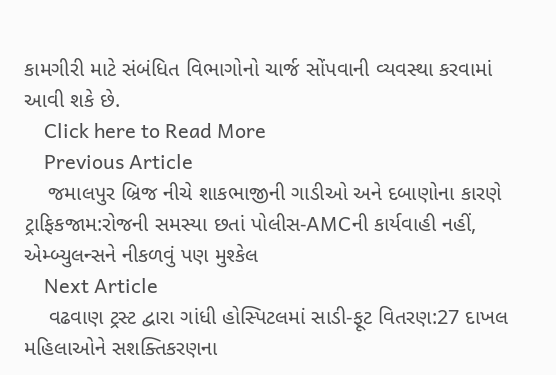કામગીરી માટે સંબંધિત વિભાગોનો ચાર્જ સોંપવાની વ્યવસ્થા કરવામાં આવી શકે છે.
    Click here to Read More
    Previous Article
    જમાલપુર બ્રિજ નીચે શાકભાજીની ગાડીઓ અને દબાણોના કારણે ટ્રાફિકજામ:રોજની સમસ્યા છતાં પોલીસ-AMCની કાર્યવાહી નહીં, એમ્બ્યુલન્સને નીકળવું પણ મુશ્કેલ
    Next Article
    વઢવાણ ટ્રસ્ટ દ્વારા ગાંધી હોસ્પિટલમાં સાડી-ફૂટ વિતરણ:27 દાખલ મહિલાઓને સશક્તિકરણના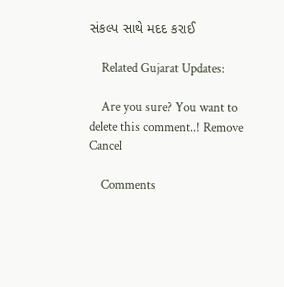સંકલ્પ સાથે મદદ કરાઈ

    Related Gujarat Updates:

    Are you sure? You want to delete this comment..! Remove Cancel

    Comments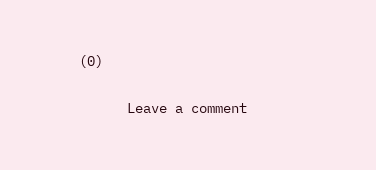(0)

      Leave a comment